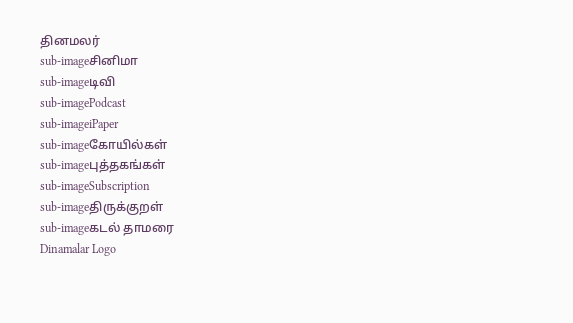தினமலர்
sub-imageசினிமா
sub-imageடிவி
sub-imagePodcast
sub-imageiPaper
sub-imageகோயில்கள்
sub-imageபுத்தகங்கள்
sub-imageSubscription
sub-imageதிருக்குறள்
sub-imageகடல் தாமரை
Dinamalar Logo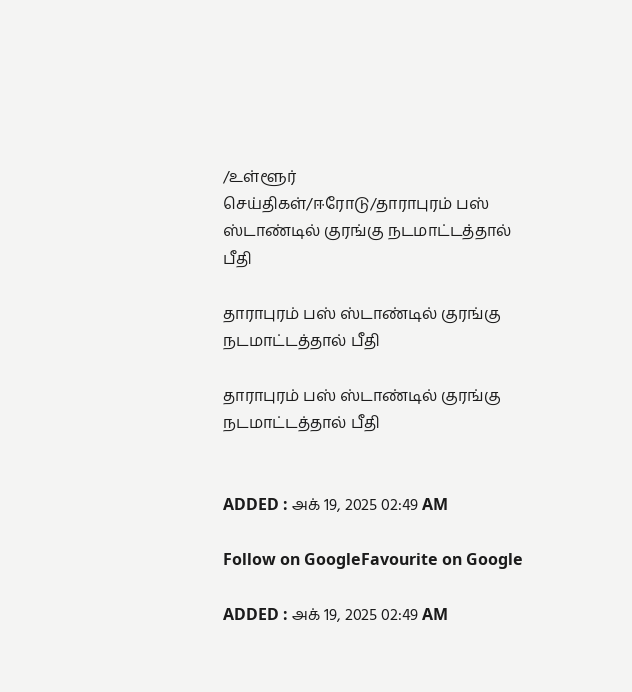/உள்ளூர் செய்திகள்/ஈரோடு/தாராபுரம் பஸ் ஸ்டாண்டில் குரங்கு நடமாட்டத்தால் பீதி

தாராபுரம் பஸ் ஸ்டாண்டில் குரங்கு நடமாட்டத்தால் பீதி

தாராபுரம் பஸ் ஸ்டாண்டில் குரங்கு நடமாட்டத்தால் பீதி


ADDED : அக் 19, 2025 02:49 AM

Follow on GoogleFavourite on Google

ADDED : அக் 19, 2025 02:49 AM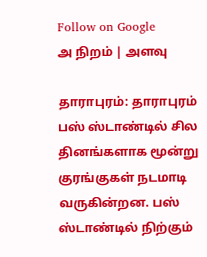Follow on Google
அ நிறம் | அளவு

தாராபுரம்: தாராபுரம் பஸ் ஸ்டாண்டில் சில தினங்களாக மூன்று குரங்குகள் நடமாடி வருகின்றன. பஸ் ஸ்டாண்டில் நிற்கும்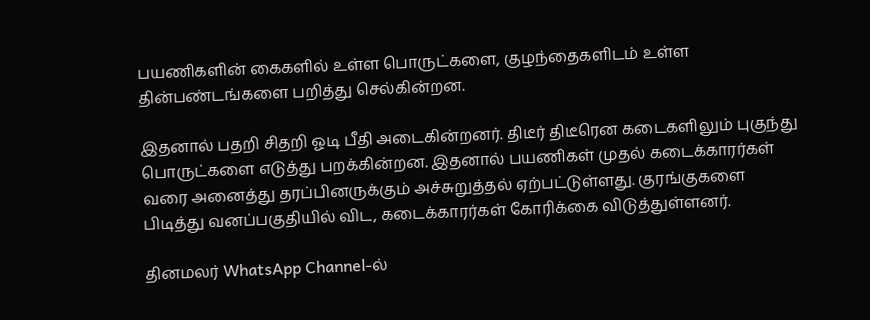பயணிகளின் கைகளில் உள்ள பொருட்களை, குழந்தைகளிடம் உள்ள தின்பண்டங்களை பறித்து செல்கின்றன.

இதனால் பதறி சிதறி ஓடி பீதி அடைகின்றனர். திடீர் திடீரென கடைகளிலும் புகுந்து பொருட்களை எடுத்து பறக்கின்றன. இதனால் பயணிகள் முதல் கடைக்காரர்கள் வரை அனைத்து தரப்பினருக்கும் அச்சுறுத்தல் ஏற்பட்டுள்ளது. குரங்குகளை பிடித்து வனப்பகுதியில் விட, கடைக்காரர்கள் கோரிக்கை விடுத்துள்ளனர்.

தினமலர் WhatsApp Channel-ல்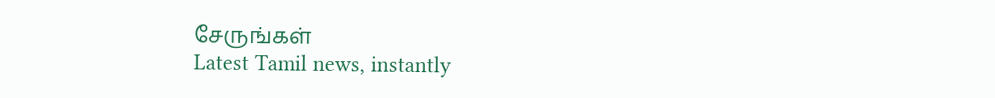சேருங்கள்
Latest Tamil news, instantly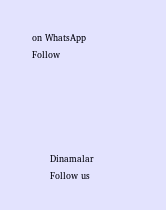on WhatsApp
Follow





      Dinamalar
      Follow us